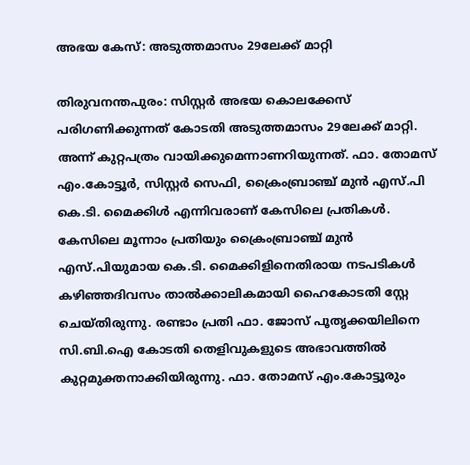അഭയ കേസ്: അടുത്തമാസം 29ലേക്ക് മാറ്റി

തിരുവനന്തപുരം: സിസ്റ്റർ അഭയ കൊലക്കേസ് പരിഗണിക്കുന്നത് കോടതി അടുത്തമാസം 29ലേക്ക് മാറ്റി. അന്ന് കുറ്റപത്രം വായിക്കുമെന്നാണറിയുന്നത്. ഫാ. തോമസ് എം.കോട്ടൂർ, സിസ്റ്റർ സെഫി, ക്രൈംബ്രാഞ്ച് മുൻ എസ്.പി കെ.ടി. മൈക്കിൾ എന്നിവരാണ് കേസിലെ പ്രതികൾ. കേസിലെ മൂന്നാം പ്രതിയും ക്രൈംബ്രാഞ്ച് മുൻ എസ്.പിയുമായ കെ.ടി. മൈക്കിളിനെതിരായ നടപടികൾ കഴിഞ്ഞദിവസം താൽക്കാലികമായി ഹൈകോടതി സ്റ്റേ ചെയ്തിരുന്നു. രണ്ടാം പ്രതി ഫാ. ജോസ് പൂതൃക്കയിലിനെ സി.ബി.ഐ കോടതി തെളിവുകളുടെ അഭാവത്തിൽ കുറ്റമുക്തനാക്കിയിരുന്നു. ഫാ. തോമസ് എം.കോട്ടൂരും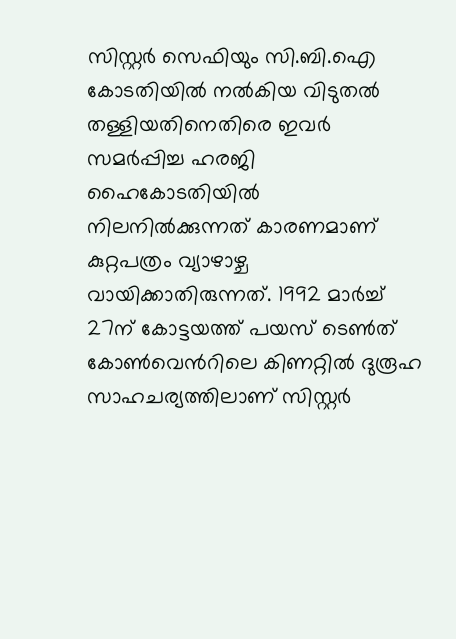സിസ്റ്റർ സെഫിയും സി.ബി.ഐ കോടതിയിൽ നൽകിയ വിടുതൽ തള്ളിയതിനെതിരെ ഇവർ സമർപ്പിച്ച ഹരജി ഹൈകോടതിയിൽ നിലനിൽക്കുന്നത് കാരണമാണ് കുറ്റപത്രം വ്യാഴാഴ്ച വായിക്കാതിരുന്നത്. 1992 മാർച്ച് 27ന് കോട്ടയത്ത് പയസ് ടെൺത് കോൺവെൻറിലെ കിണറ്റിൽ ദുരൂഹ സാഹചര്യത്തിലാണ് സിസ്റ്റർ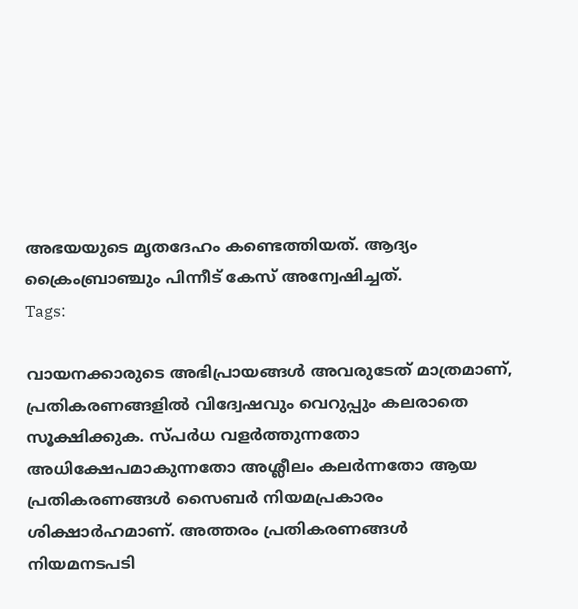അഭയയുടെ മൃതദേഹം കണ്ടെത്തിയത്. ആദ്യം ക്രൈംബ്രാഞ്ചും പിന്നീട് കേസ് അന്വേഷിച്ചത്.
Tags:

വായനക്കാരുടെ അഭിപ്രായങ്ങള്‍ അവരുടേത് മാത്രമാണ്, പ്രതികരണങ്ങളിൽ വിദ്വേഷവും വെറുപ്പും കലരാതെ സൂക്ഷിക്കുക. സ്പർധ വളർത്തുന്നതോ അധിക്ഷേപമാകുന്നതോ അശ്ലീലം കലർന്നതോ ആയ പ്രതികരണങ്ങൾ സൈബർ നിയമപ്രകാരം ശിക്ഷാർഹമാണ്. അത്തരം പ്രതികരണങ്ങൾ നിയമനടപടി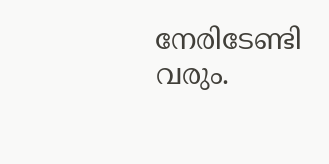നേരിടേണ്ടി വരും.